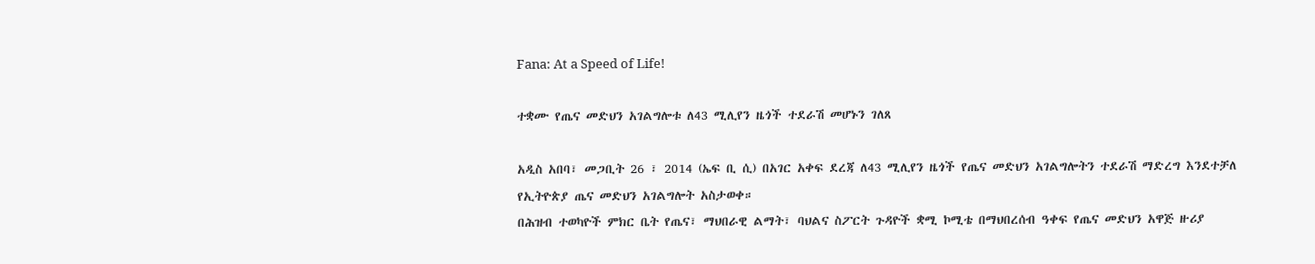Fana: At a Speed of Life!

ተቋሙ የጤና መድህን አገልግሎቱ ለ43 ሚሊየን ዜጎች ተደራሽ መሆኑን ገለጸ

አዲስ አበባ፣ መጋቢት 26 ፣ 2014 (ኤፍ ቢ ሲ) በአገር አቀፍ ደረጃ ለ43 ሚሊየን ዜጎች የጤና መድህን አገልግሎትን ተደራሽ ማድረግ እንደተቻለ የኢትዮጵያ ጤና መድህን አገልግሎት አስታወቀ።
በሕዝብ ተወካዮች ምክር ቤት የጤና፣ ማህበራዊ ልማት፣ ባህልና ስፖርት ጉዳዮች ቋሚ ኮሚቴ በማህበረሰብ ዓቀፍ የጤና መድህን አዋጅ ዙሪያ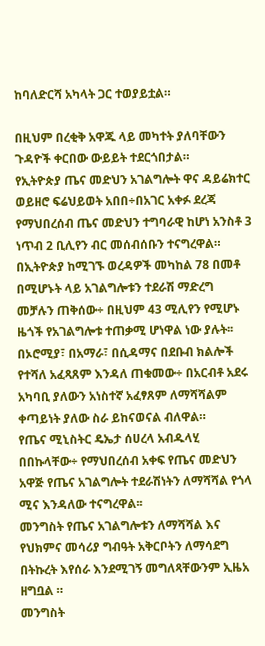ከባለድርሻ አካላት ጋር ተወያይቷል።

በዚህም በረቂቅ አዋጁ ላይ መካተት ያለባቸውን ጉዳዮች ቀርበው ውይይት ተደርጎበታል።
የኢትዮጵያ ጤና መድህን አገልግሎት ዋና ዳይሬክተር ወይዘሮ ፍሬህይወት አበበ÷በአገር አቀፉ ደረጃ የማህበረሰብ ጤና መድህን ተግባራዊ ከሆነ አንስቶ 3 ነጥብ 2 ቢሊየን ብር መሰብሰቡን ተናግረዋል።
በኢትዮጵያ ከሚገኙ ወረዳዎች መካከል 78 በመቶ በሚሆኑት ላይ አገልግሎቱን ተደራሽ ማድረግ መቻሉን ጠቅሰው÷ በዚህም 43 ሚሊየን የሚሆኑ ዜጎች የአገልግሎቱ ተጠቃሚ ሆነዋል ነው ያሉት፡፡
በኦሮሚያ፣ በአማራ፣ በሲዳማና በደቡብ ክልሎች የተሻለ አፈጻጸም እንዳለ ጠቁመው÷ በአርብቶ አደሩ አካባቢ ያለውን አነስተኛ አፈፃጸም ለማሻሻልም ቀጣይነት ያለው ስራ ይከናወናል ብለዋል።
የጤና ሚኒስትር ዴኤታ ሰሀረላ አብዱላሂ በበኩላቸው÷ የማህበረሰብ አቀፍ የጤና መድህን አዋጅ የጤና አገልግሎት ተደራሽነትን ለማሻሻል የጎላ ሚና እንዳለው ተናግረዋል፡፡
መንግስት የጤና አገልግሎቱን ለማሻሻል እና የህክምና መሳሪያ ግብዓት አቅርቦትን ለማሳደግ በትኩረት እየሰራ እንደሚገኝ መግለጻቸውንም ኢዜአ ዘግቧል ።
መንግስት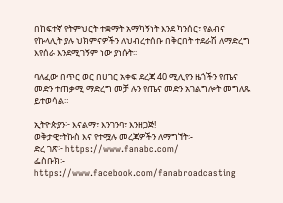በከፍተኛ የትምህርት ተቋማት አማካኝነት እንደ ካንሰር፣ የልብና የኩላሊት ያሉ ህክምናዎችን ለህብረተሰቡ በቅርበት ተደራሽ ለማድረግ እየሰራ እንደሚገኝም ነው ያነሱት፡፡

ባለፈው በጥር ወር በሀገር አቀፍ ደረጃ 40 ሚሊየን ዜጎችን የጤና መድን ተጠቃሚ ማድረግ መቻ ሉን የጤና መድን አገልግሎት መግለጹ ይተወሳል።

ኢትዮጵያን፦ እናልማ፣ እንገንባ፣ እንዘጋጅ!
ወቅታዊ፣ትኩስ እና የተሟሉ መረጃዎችን ለማግኘት፡-
ድረ ገጽ፦ https://www.fanabc.com/
ፌስቡክ፡- https://www.facebook.com/fanabroadcasting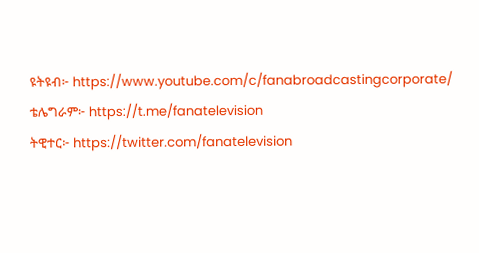ዩትዩብ፦ https://www.youtube.com/c/fanabroadcastingcorporate/
ቴሌግራም፦ https://t.me/fanatelevision
ትዊተር፦ https://twitter.com/fanatelevision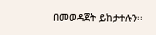በመወዳጀት ይከታተሉን፡፡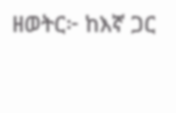ዘወትር፦ ከእኛ ጋር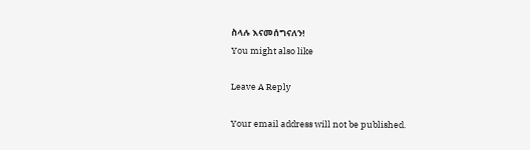ስላሉ እናመሰግናለን!
You might also like

Leave A Reply

Your email address will not be published.